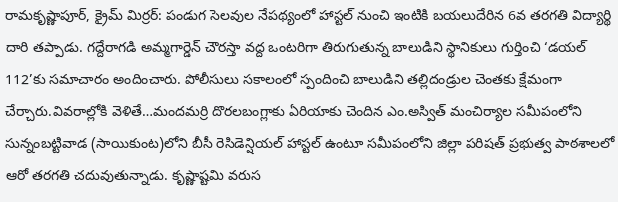రామకృష్ణాపూర్, క్రైమ్ మిర్రర్: పండుగ సెలవుల నేపథ్యంలో హాస్టల్ నుంచి ఇంటికి బయలుదేరిన 6వ తరగతి విద్యార్థి దారి తప్పాడు. గద్దేరాగడి అమ్మగార్డెన్ చౌరస్తా వద్ద ఒంటరిగా తిరుగుతున్న బాలుడిని స్థానికులు గుర్తించి ‘డయల్ 112’కు సమాచారం అందించారు. పోలీసులు సకాలంలో స్పందించి బాలుడిని తల్లిదండ్రుల చెంతకు క్షేమంగా చేర్చారు.వివరాల్లోకి వెళితే…మందమర్రి దొరలబంగ్లాకు ఏరియాకు చెందిన ఎం.అస్విత్ మంచిర్యాల సమీపంలోని సున్నంబట్టివాడ (సాయికుంట)లోని బీసీ రెసిడెన్షియల్ హాస్టల్ ఉంటూ సమీపంలోని జిల్లా పరిషత్ ప్రభుత్వ పాఠశాలలో ఆరో తరగతి చదువుతున్నాడు. కృష్ణాష్టమి వరుస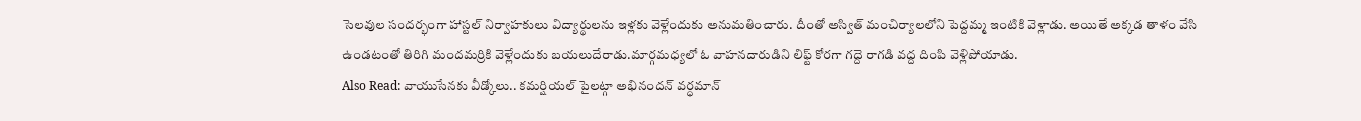సెలవుల సందర్భంగా హాస్టల్ నిర్వాహకులు విద్యార్థులను ఇళ్లకు వెళ్లేందుకు అనుమతించారు. దీంతో అస్విత్ మంచిర్యాలలోని పెద్దమ్మ ఇంటికి వెళ్లాడు. అయితే అక్కడ తాళం వేసి ఉండటంతో తిరిగి మందమర్రికి వెళ్లేందుకు బయలుదేరాడు.మార్గమధ్యలో ఓ వాహనదారుడిని లిఫ్ట్ కోరగా గద్దె రాగడి వద్ద దింపి వెళ్లిపోయాడు.
Also Read: వాయుసేనకు వీడ్కోలు.. కమర్షియల్ పైలట్గా అభినందన్ వర్ధమాన్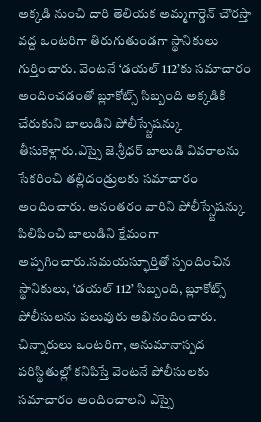అక్కడి నుంచి దారి తెలియక అమ్మగార్డెన్ చౌరస్తా వద్ద ఒంటరిగా తిరుగుతుండగా స్థానికులు గుర్తించారు. వెంటనే ‘డయల్ 112’కు సమాచారం అందించడంతో బ్లూకోట్స్ సిబ్బంది అక్కడికి చేరుకుని బాలుడిని పోలీస్స్టేషన్కు తీసుకెళ్లారు.ఎస్సై జె.శ్రీధర్ బాలుడి వివరాలను సేకరించి తల్లిదండ్రులకు సమాచారం అందించారు. అనంతరం వారిని పోలీస్స్టేషన్కు పిలిపించి బాలుడిని క్షేమంగా అప్పగించారు.సమయస్ఫూర్తితో స్పందించిన స్థానికులు, ‘డయల్ 112’ సిబ్బంది, బ్లూకోట్స్ పోలీసులను పలువురు అభినందించారు. చిన్నారులు ఒంటరిగా, అనుమానాస్పద పరిస్థితుల్లో కనిపిస్తే వెంటనే పోలీసులకు సమాచారం అందించాలని ఎస్సై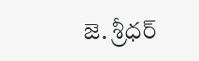జె. శ్రీధర్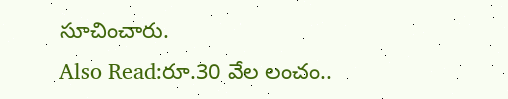సూచించారు.
Also Read:రూ.30 వేల లంచం..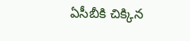ఏసీబీకి చిక్కిన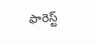ఫారెస్ట్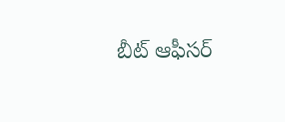బీట్ ఆఫీసర్